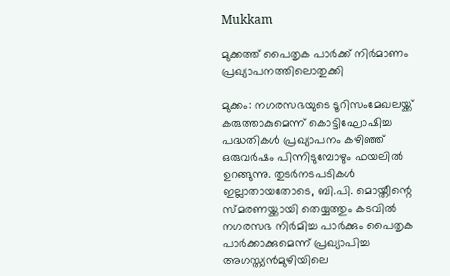Mukkam

മുക്കത്ത് പൈതൃക പാർക്ക് നിർമാണം പ്രഖ്യാപനത്തിലൊതുക്കി

മുക്കം: നഗരസഭയുടെ ടൂറിസംമേഖലയ്ക്ക് കരുത്താകുമെന്ന് കൊട്ടിഘോഷിച്ച പദ്ധതികൾ പ്രഖ്യാപനം കഴിഞ്ഞ് ഒരുവർഷം പിന്നിടുമ്പോഴും ഫയലിൽ ഉറങ്ങുന്നു. തുടർനടപടികൾ ഇല്ലാതായതോടെ, ബി.പി. മൊയ്തീന്റെ സ്മരണയ്ക്കായി തെയ്യത്തും കടവിൽ നഗരസഭ നിർമിച്ച പാർക്കും പൈതൃക പാർക്കാക്കുമെന്ന് പ്രഖ്യാപിച്ച അഗസ്ത്യൻമുഴിയിലെ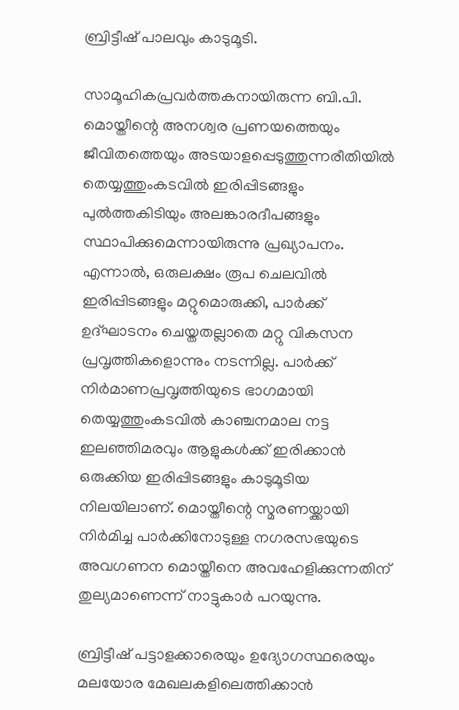ബ്രിട്ടീഷ് പാലവും കാടുമൂടി.

സാമൂഹികപ്രവർത്തകനായിരുന്ന ബി.പി. മൊയ്തീന്റെ അനശ്വര പ്രണയത്തെയും ജീവിതത്തെയും അടയാളപ്പെടുത്തുന്നരീതിയിൽ തെയ്യത്തുംകടവിൽ ഇരിപ്പിടങ്ങളും പുൽത്തകിടിയും അലങ്കാരദീപങ്ങളും സ്ഥാപിക്കുമെന്നായിരുന്നു പ്രഖ്യാപനം. എന്നാൽ, ഒരുലക്ഷം രൂപ ചെലവിൽ ഇരിപ്പിടങ്ങളും മറ്റുമൊരുക്കി, പാർക്ക് ഉദ്ഘാടനം ചെയ്തതല്ലാതെ മറ്റു വികസന പ്രവൃത്തികളൊന്നും നടന്നില്ല. പാർക്ക് നിർമാണപ്രവൃത്തിയുടെ ഭാഗമായി തെയ്യത്തുംകടവിൽ കാഞ്ചനമാല നട്ട ഇലഞ്ഞിമരവും ആളുകൾക്ക് ഇരിക്കാൻ ഒരുക്കിയ ഇരിപ്പിടങ്ങളും കാടുമൂടിയ നിലയിലാണ്. മൊയ്തീന്റെ സ്മരണയ്ക്കായി നിർമിച്ച പാർക്കിനോടുള്ള നഗരസഭയുടെ അവഗണന മൊയ്തീനെ അവഹേളിക്കുന്നതിന് തുല്യമാണെന്ന് നാട്ടുകാർ പറയുന്നു.

ബ്രിട്ടീഷ് പട്ടാളക്കാരെയും ഉദ്യോഗസ്ഥരെയും മലയോര മേഖലകളിലെത്തിക്കാൻ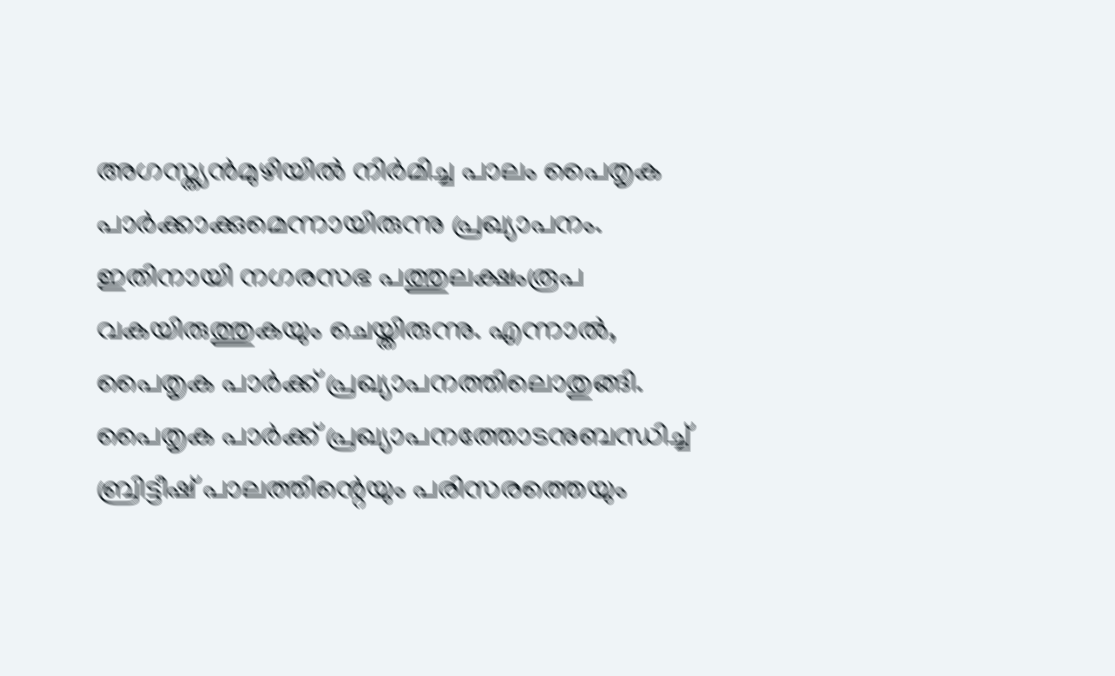അഗസ്ത്യൻമുഴിയിൽ നിർമിച്ച പാലം പൈതൃക പാർക്കാക്കുമെന്നായിരുന്നു പ്രഖ്യാപനം. ഇതിനായി നഗരസഭ പത്തുലക്ഷംരൂപ വകയിരുത്തുകയും ചെയ്തിരുന്നു. എന്നാൽ, പൈതൃക പാർക്ക് പ്രഖ്യാപനത്തിലൊതുങ്ങി. പൈതൃക പാർക്ക് പ്രഖ്യാപനത്തോടനുബന്ധിച്ച് ബ്രിട്ടീഷ് പാലത്തിന്റെയും പരിസരത്തെയും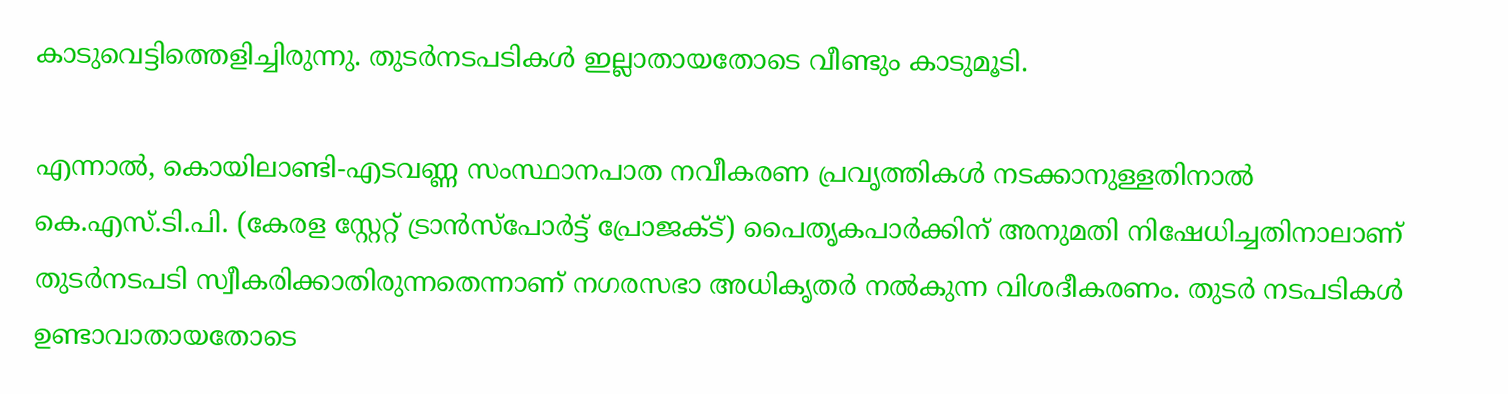കാടുവെട്ടിത്തെളിച്ചിരുന്നു. തുടർനടപടികൾ ഇല്ലാതായതോടെ വീണ്ടും കാടുമൂടി.

എന്നാൽ, കൊയിലാണ്ടി-എടവണ്ണ സംസ്ഥാനപാത നവീകരണ പ്രവൃത്തികൾ നടക്കാനുള്ളതിനാൽ കെ.എസ്.ടി.പി. (കേരള സ്റ്റേറ്റ് ട്രാൻസ്പോർട്ട് പ്രോജക്ട്) പൈതൃകപാർക്കിന് അനുമതി നിഷേധിച്ചതിനാലാണ് തുടർനടപടി സ്വീകരിക്കാതിരുന്നതെന്നാണ് നഗരസഭാ അധികൃതർ നൽകുന്ന വിശദീകരണം. തുടർ നടപടികൾ ഉണ്ടാവാതായതോടെ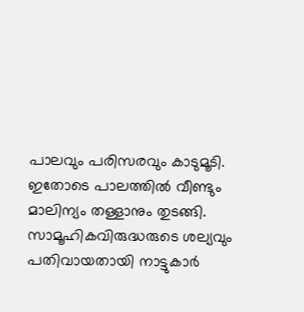പാലവും പരിസരവും കാടുമൂടി. ഇതോടെ പാലത്തിൽ വീണ്ടും മാലിന്യം തള്ളാനും തുടങ്ങി. സാമൂഹികവിരുദ്ധരുടെ ശല്യവും പതിവായതായി നാട്ടുകാർ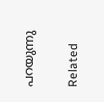പറയുന്നു

Related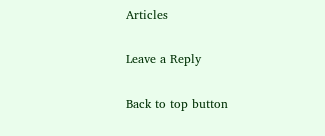Articles

Leave a Reply

Back to top button